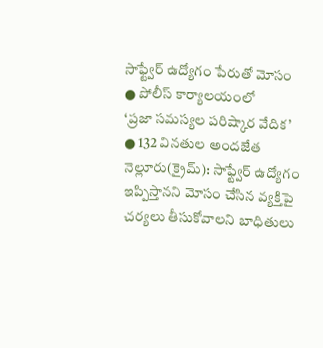సాఫ్ట్వేర్ ఉద్యోగం పేరుతో మోసం
● పోలీస్ కార్యాలయంలో
‘ప్రజా సమస్యల పరిష్కార వేదిక’
● 132 వినతుల అందజేత
నెల్లూరు(క్రైమ్): సాఫ్ట్వేర్ ఉద్యోగం ఇప్పిస్తానని మోసం చేసిన వ్యక్తిపై చర్యలు తీసుకోవాలని బాధితులు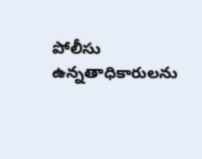పోలీసు ఉన్నతాధికారులను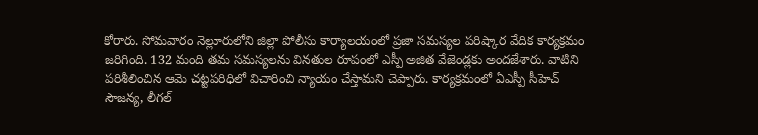కోరారు. సోమవారం నెల్లూరులోని జిల్లా పోలీసు కార్యాలయంలో ప్రజా సమస్యల పరిష్కార వేదిక కార్యక్రమం జరిగింది. 132 మంది తమ సమస్యలను వినతుల రూపంలో ఎస్పీ అజిత వేజెండ్లకు అందజేశారు. వాటిని పరిశీలించిన ఆమె చట్టపరిధిలో విచారించి న్యాయం చేస్తామని చెప్పారు. కార్యక్రమంలో ఏఎస్పీ సీహెచ్ సౌజన్య, లీగల్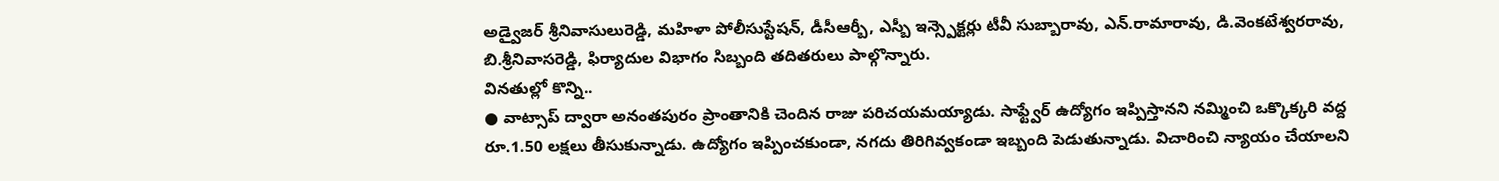అడ్వైజర్ శ్రీనివాసులురెడ్డి, మహిళా పోలీసుస్టేషన్, డీసీఆర్బీ, ఎస్బీ ఇన్స్పెక్టర్లు టీవీ సుబ్బారావు, ఎన్.రామారావు, డి.వెంకటేశ్వరరావు, బి.శ్రీనివాసరెడ్డి, ఫిర్యాదుల విభాగం సిబ్బంది తదితరులు పాల్గొన్నారు.
వినతుల్లో కొన్ని..
● వాట్సాప్ ద్వారా అనంతపురం ప్రాంతానికి చెందిన రాజు పరిచయమయ్యాడు. సాఫ్ట్వేర్ ఉద్యోగం ఇప్పిస్తానని నమ్మించి ఒక్కొక్కరి వద్ద రూ.1.50 లక్షలు తీసుకున్నాడు. ఉద్యోగం ఇప్పించకుండా, నగదు తిరిగివ్వకండా ఇబ్బంది పెడుతున్నాడు. విచారించి న్యాయం చేయాలని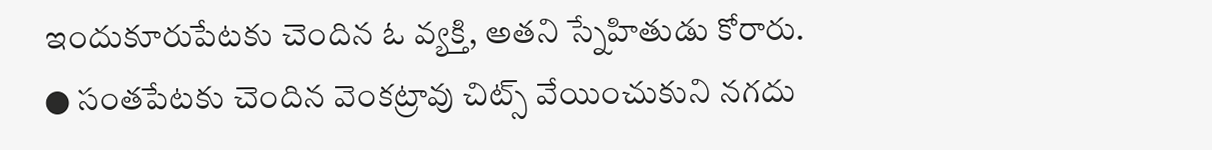ఇందుకూరుపేటకు చెందిన ఓ వ్యక్తి, అతని స్నేహితుడు కోరారు.
● సంతపేటకు చెందిన వెంకట్రావు చిట్స్ వేయించుకుని నగదు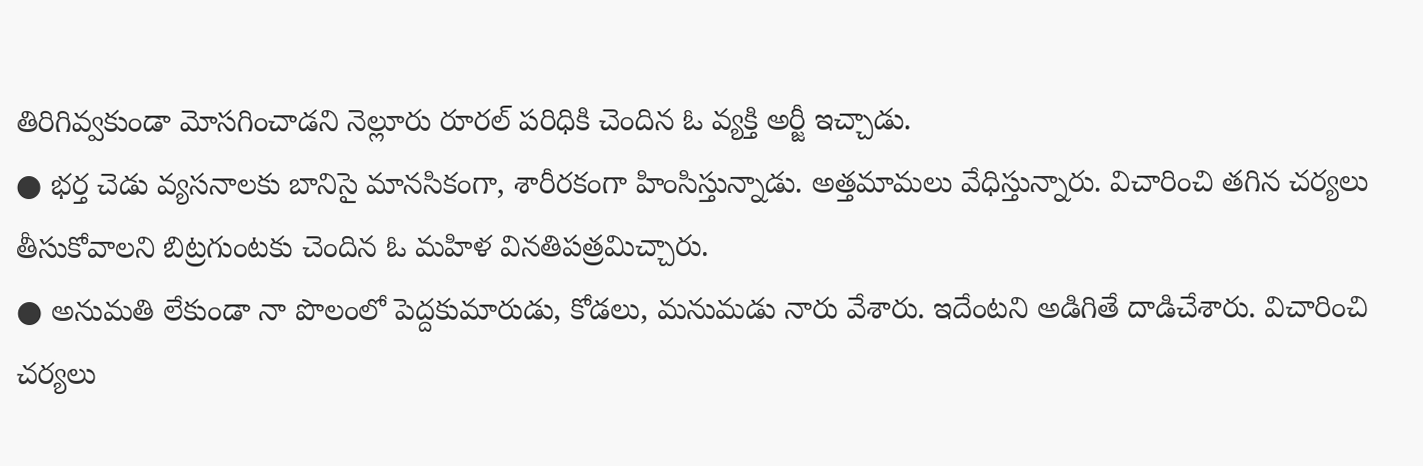తిరిగివ్వకుండా మోసగించాడని నెల్లూరు రూరల్ పరిధికి చెందిన ఓ వ్యక్తి అర్జీ ఇచ్చాడు.
● భర్త చెడు వ్యసనాలకు బానిసై మానసికంగా, శారీరకంగా హింసిస్తున్నాడు. అత్తమామలు వేధిస్తున్నారు. విచారించి తగిన చర్యలు తీసుకోవాలని బిట్రగుంటకు చెందిన ఓ మహిళ వినతిపత్రమిచ్చారు.
● అనుమతి లేకుండా నా పొలంలో పెద్దకుమారుడు, కోడలు, మనుమడు నారు వేశారు. ఇదేంటని అడిగితే దాడిచేశారు. విచారించి చర్యలు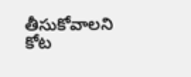తీసుకోవాలని కోట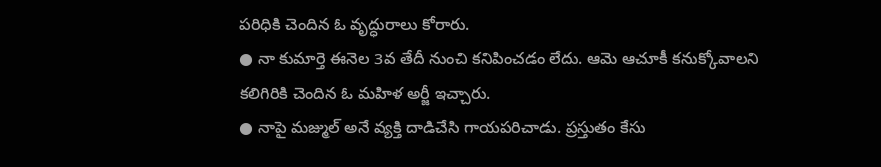పరిధికి చెందిన ఓ వృద్ధురాలు కోరారు.
● నా కుమార్తె ఈనెల 3వ తేదీ నుంచి కనిపించడం లేదు. ఆమె ఆచూకీ కనుక్కోవాలని కలిగిరికి చెందిన ఓ మహిళ అర్జీ ఇచ్చారు.
● నాపై మజ్ముల్ అనే వ్యక్తి దాడిచేసి గాయపరిచాడు. ప్రస్తుతం కేసు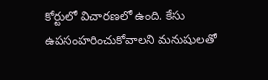కోర్టులో విచారణలో ఉంది. కేసు ఉపసంహరించుకోవాలని మనుషులతో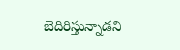బెదిరిస్తున్నాడని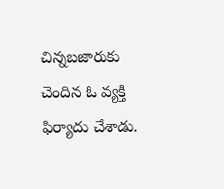చిన్నబజారుకు చెందిన ఓ వ్యక్తి ఫిర్యాదు చేశాడు.